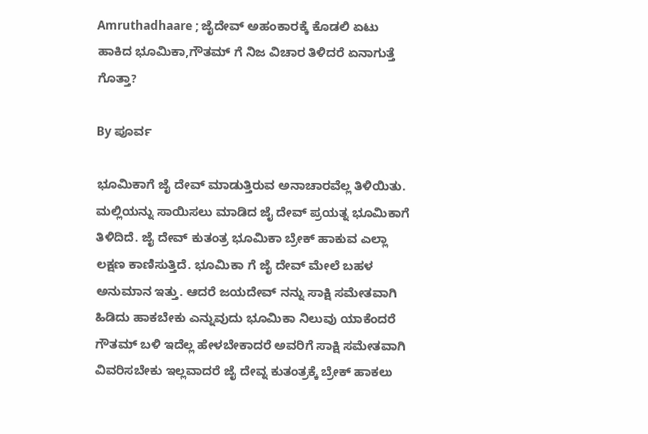Amruthadhaare ; ಜೈದೇವ್ ಅಹಂಕಾರಕ್ಕೆ ಕೊಡಲಿ ಏಟು ಹಾಕಿದ ಭೂಮಿಕಾ,ಗೌತಮ್ ಗೆ ನಿಜ ವಿಚಾರ ತಿಳಿದರೆ ಏನಾಗುತ್ತೆ ಗೊತ್ತಾ?

By ಪೂರ್ವ

ಭೂಮಿಕಾಗೆ ಜೈ ದೇವ್ ಮಾಡುತ್ತಿರುವ ಅನಾಚಾರವೆಲ್ಲ ತಿಳಿಯಿತು. ಮಲ್ಲಿಯನ್ನು ಸಾಯಿಸಲು ಮಾಡಿದ ಜೈ ದೇವ್ ಪ್ರಯತ್ನ ಭೂಮಿಕಾಗೆ ತಿಳಿದಿದೆ. ಜೈ ದೇವ್ ಕುತಂತ್ರ ಭೂಮಿಕಾ ಬ್ರೇಕ್ ಹಾಕುವ ಎಲ್ಲಾ ಲಕ್ಷಣ ಕಾಣಿಸುತ್ತಿದೆ. ಭೂಮಿಕಾ ಗೆ ಜೈ ದೇವ್ ಮೇಲೆ ಬಹಳ ಅನುಮಾನ ಇತ್ತು. ಆದರೆ ಜಯದೇವ್ ನನ್ನು ಸಾಕ್ಷಿ ಸಮೇತವಾಗಿ ಹಿಡಿದು ಹಾಕಬೇಕು ಎನ್ನುವುದು ಭೂಮಿಕಾ ನಿಲುವು ಯಾಕೆಂದರೆ ಗೌತಮ್ ಬಳಿ ಇದೆಲ್ಲ ಹೇಳಬೇಕಾದರೆ ಅವರಿಗೆ ಸಾಕ್ಷಿ ಸಮೇತವಾಗಿ ವಿವರಿಸಬೇಕು ಇಲ್ಲವಾದರೆ ಜೈ ದೇವ್ನ ಕುತಂತ್ರಕ್ಕೆ ಬ್ರೇಕ್ ಹಾಕಲು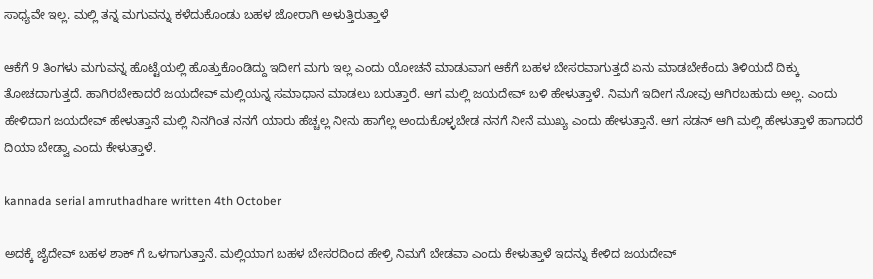ಸಾಧ್ಯವೇ ಇಲ್ಲ. ಮಲ್ಲಿ ತನ್ನ ಮಗುವನ್ನು ಕಳೆದುಕೊಂಡು ಬಹಳ ಜೋರಾಗಿ ಅಳುತ್ತಿರುತ್ತಾಳೆ

ಆಕೆಗೆ 9 ತಿಂಗಳು ಮಗುವನ್ನ ಹೊಟ್ಟೆಯಲ್ಲಿ ಹೊತ್ತುಕೊಂಡಿದ್ದು ಇದೀಗ ಮಗು ಇಲ್ಲ ಎಂದು ಯೋಚನೆ ಮಾಡುವಾಗ ಆಕೆಗೆ ಬಹಳ ಬೇಸರವಾಗುತ್ತದೆ ಏನು ಮಾಡಬೇಕೆಂದು ತಿಳಿಯದೆ ದಿಕ್ಕು ತೋಚದಾಗುತ್ತದೆ. ಹಾಗಿರಬೇಕಾದರೆ ಜಯದೇವ್ ಮಲ್ಲಿಯನ್ನ ಸಮಾಧಾನ ಮಾಡಲು ಬರುತ್ತಾರೆ. ಆಗ ಮಲ್ಲಿ ಜಯದೇವ್ ಬಳಿ ಹೇಳುತ್ತಾಳೆ. ನಿಮಗೆ ಇದೀಗ ನೋವು ಆಗಿರಬಹುದು ಅಲ್ಲ. ಎಂದು ಹೇಳಿದಾಗ ಜಯದೇವ್ ಹೇಳುತ್ತಾನೆ ಮಲ್ಲಿ ನಿನಗಿಂತ ನನಗೆ ಯಾರು ಹೆಚ್ಚಲ್ಲ ನೀನು ಹಾಗೆಲ್ಲ ಅಂದುಕೊಳ್ಳಬೇಡ ನನಗೆ ನೀನೆ ಮುಖ್ಯ ಎಂದು ಹೇಳುತ್ತಾನೆ. ಆಗ ಸಡನ್ ಆಗಿ ಮಲ್ಲಿ ಹೇಳುತ್ತಾಳೆ ಹಾಗಾದರೆ ದಿಯಾ ಬೇಡ್ವಾ ಎಂದು ಕೇಳುತ್ತಾಳೆ.

kannada serial amruthadhare written 4th October

ಅದಕ್ಕೆ ಜೈದೇವ್ ಬಹಳ ಶಾಕ್ ಗೆ ಒಳಗಾಗುತ್ತಾನೆ. ಮಲ್ಲಿಯಾಗ ಬಹಳ ಬೇಸರದಿಂದ ಹೇಳ್ರಿ ನಿಮಗೆ ಬೇಡವಾ ಎಂದು ಕೇಳುತ್ತಾಳೆ ಇದನ್ನು ಕೇಳಿದ ಜಯದೇವ್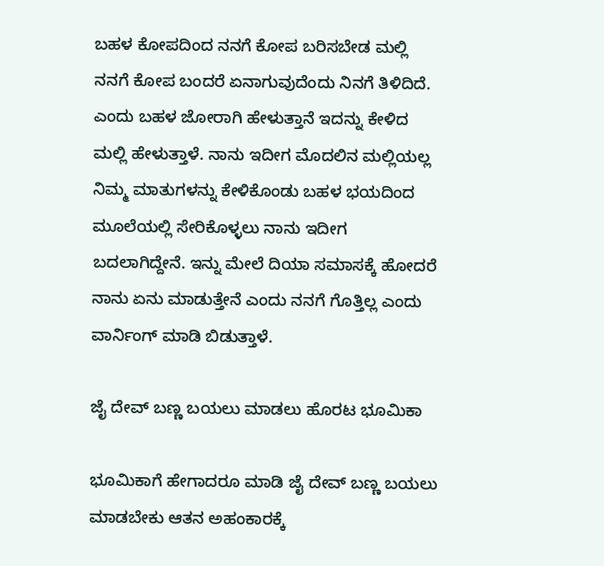ಬಹಳ ಕೋಪದಿಂದ ನನಗೆ ಕೋಪ ಬರಿಸಬೇಡ ಮಲ್ಲಿ ನನಗೆ ಕೋಪ ಬಂದರೆ ಏನಾಗುವುದೆಂದು ನಿನಗೆ ತಿಳಿದಿದೆ. ಎಂದು ಬಹಳ ಜೋರಾಗಿ ಹೇಳುತ್ತಾನೆ ಇದನ್ನು ಕೇಳಿದ ಮಲ್ಲಿ ಹೇಳುತ್ತಾಳೆ. ನಾನು ಇದೀಗ ಮೊದಲಿನ ಮಲ್ಲಿಯಲ್ಲ ನಿಮ್ಮ ಮಾತುಗಳನ್ನು ಕೇಳಿಕೊಂಡು ಬಹಳ ಭಯದಿಂದ ಮೂಲೆಯಲ್ಲಿ ಸೇರಿಕೊಳ್ಳಲು ನಾನು ಇದೀಗ ಬದಲಾಗಿದ್ದೇನೆ. ಇನ್ನು ಮೇಲೆ ದಿಯಾ ಸಮಾಸಕ್ಕೆ ಹೋದರೆ ನಾನು ಏನು ಮಾಡುತ್ತೇನೆ ಎಂದು ನನಗೆ ಗೊತ್ತಿಲ್ಲ ಎಂದು ವಾರ್ನಿಂಗ್ ಮಾಡಿ ಬಿಡುತ್ತಾಳೆ.

ಜೈ ದೇವ್ ಬಣ್ಣ ಬಯಲು ಮಾಡಲು ಹೊರಟ ಭೂಮಿಕಾ

ಭೂಮಿಕಾಗೆ ಹೇಗಾದರೂ ಮಾಡಿ ಜೈ ದೇವ್ ಬಣ್ಣ ಬಯಲು ಮಾಡಬೇಕು ಆತನ ಅಹಂಕಾರಕ್ಕೆ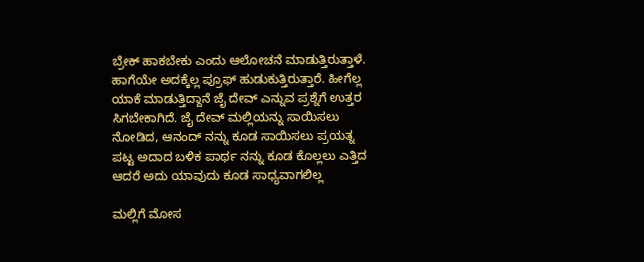ಬ್ರೇಕ್ ಹಾಕಬೇಕು ಎಂದು ಆಲೋಚನೆ ಮಾಡುತ್ತಿರುತ್ತಾಳೆ. ಹಾಗೆಯೇ ಅದಕ್ಕೆಲ್ಲ ಪ್ರೂಫ್ ಹುಡುಕುತ್ತಿರುತ್ತಾರೆ. ಹೀಗೆಲ್ಲ ಯಾಕೆ ಮಾಡುತ್ತಿದ್ದಾನೆ ಜೈ ದೇವ್ ಎನ್ನುವ ಪ್ರಶ್ನೆಗೆ ಉತ್ತರ ಸಿಗಬೇಕಾಗಿದೆ. ಜೈ ದೇವ್ ಮಲ್ಲಿಯನ್ನು ಸಾಯಿಸಲು ನೋಡಿದ, ಆನಂದ್ ನನ್ನು ಕೂಡ ಸಾಯಿಸಲು ಪ್ರಯತ್ನ ಪಟ್ಟ ಅದಾದ ಬಳಿಕ ಪಾರ್ಥ ನನ್ನು ಕೂಡ ಕೊಲ್ಲಲು ಎತ್ತಿದ ಆದರೆ ಅದು ಯಾವುದು ಕೂಡ ಸಾಧ್ಯವಾಗಲಿಲ್ಲ

ಮಲ್ಲಿಗೆ ಮೋಸ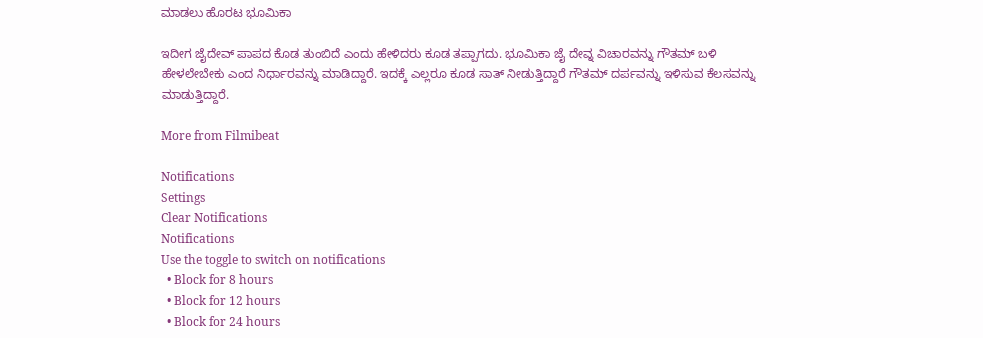ಮಾಡಲು ಹೊರಟ ಭೂಮಿಕಾ

ಇದೀಗ ಜೈದೇವ್ ಪಾಪದ ಕೊಡ ತುಂಬಿದೆ ಎಂದು ಹೇಳಿದರು ಕೂಡ ತಪ್ಪಾಗದು. ಭೂಮಿಕಾ ಜೈ ದೇವ್ನ ವಿಚಾರವನ್ನು ಗೌತಮ್ ಬಳಿ ಹೇಳಲೇಬೇಕು ಎಂದ ನಿರ್ಧಾರವನ್ನು ಮಾಡಿದ್ದಾರೆ. ಇದಕ್ಕೆ ಎಲ್ಲರೂ ಕೂಡ ಸಾತ್ ನೀಡುತ್ತಿದ್ದಾರೆ ಗೌತಮ್ ದರ್ಪವನ್ನು ಇಳಿಸುವ ಕೆಲಸವನ್ನು ಮಾಡುತ್ತಿದ್ದಾರೆ.

More from Filmibeat

Notifications
Settings
Clear Notifications
Notifications
Use the toggle to switch on notifications
  • Block for 8 hours
  • Block for 12 hours
  • Block for 24 hours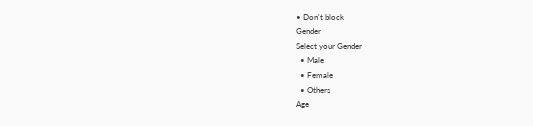• Don't block
Gender
Select your Gender
  • Male
  • Female
  • Others
Age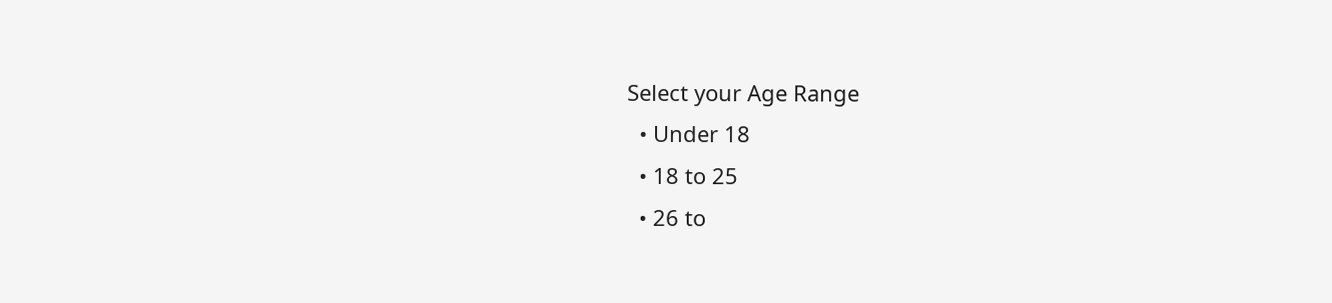Select your Age Range
  • Under 18
  • 18 to 25
  • 26 to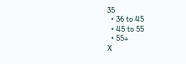35
  • 36 to 45
  • 45 to 55
  • 55+
X